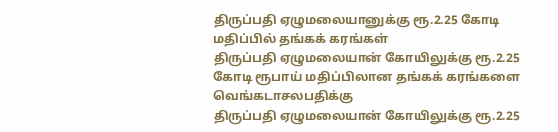திருப்பதி ஏழுமலையானுக்கு ரூ.2.25 கோடி மதிப்பில் தங்கக் கரங்கள்
திருப்பதி ஏழுமலையான் கோயிலுக்கு ரூ.2.25 கோடி ரூபாய் மதிப்பிலான தங்கக் கரங்களை வெங்கடாசலபதிக்கு
திருப்பதி ஏழுமலையான் கோயிலுக்கு ரூ.2.25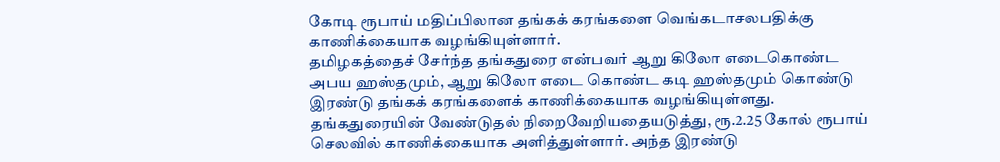கோடி ரூபாய் மதிப்பிலான தங்கக் கரங்களை வெங்கடாசலபதிக்கு காணிக்கையாக வழங்கியுள்ளார்.
தமிழகத்தைச் சேர்ந்த தங்கதுரை என்பவர் ஆறு கிலோ எடைகொண்ட அபய ஹஸ்தமும், ஆறு கிலோ எடை கொண்ட கடி ஹஸ்தமும் கொண்டு இரண்டு தங்கக் கரங்களைக் காணிக்கையாக வழங்கியுள்ளது.
தங்கதுரையின் வேண்டுதல் நிறைவேறியதையடுத்து, ரூ.2.25 கோல் ரூபாய் செலவில் காணிக்கையாக அளித்துள்ளார். அந்த இரண்டு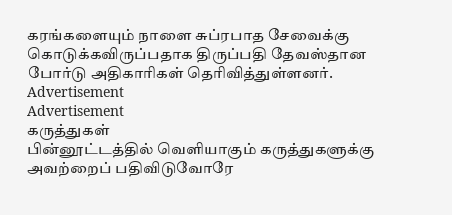கரங்களையும் நாளை சுப்ரபாத சேவைக்கு கொடுக்கவிருப்பதாக திருப்பதி தேவஸ்தான போர்டு அதிகாரிகள் தெரிவித்துள்ளனர்.
Advertisement
Advertisement
கருத்துகள்
பின்னூட்டத்தில் வெளியாகும் கருத்துகளுக்கு அவற்றைப் பதிவிடுவோரே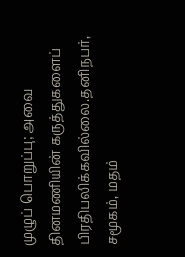முழுப் பொறுப்பு; அவை தினமணியின் கருத்துகளைப் பிரதிபலிக்கவில்லை.தனிநபர், சமூகம், மதம்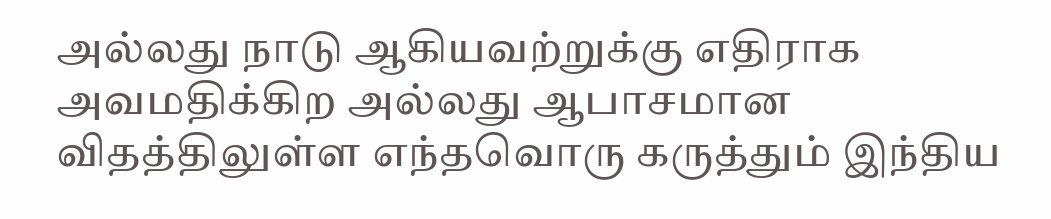அல்லது நாடு ஆகியவற்றுக்கு எதிராக அவமதிக்கிற அல்லது ஆபாசமான விதத்திலுள்ள எந்தவொரு கருத்தும் இந்திய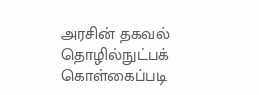அரசின் தகவல் தொழில்நுட்பக் கொள்கைப்படி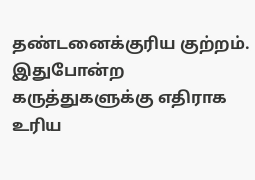தண்டனைக்குரிய குற்றம். இதுபோன்ற கருத்துகளுக்கு எதிராக உரிய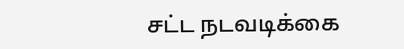சட்ட நடவடிக்கை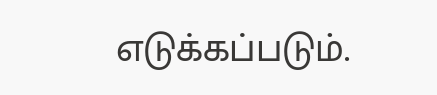எடுக்கப்படும்.